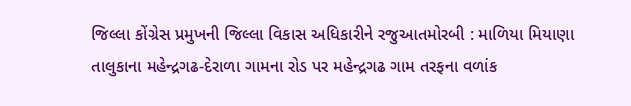જિલ્લા કોંગ્રેસ પ્રમુખની જિલ્લા વિકાસ અધિકારીને રજુઆતમોરબી : માળિયા મિયાણા તાલુકાના મહેન્દ્રગઢ-દેરાળા ગામના રોડ પર મહેન્દ્રગઢ ગામ તરફના વળાંક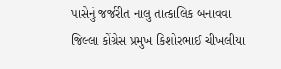પાસેનું જર્જરીત નાલુ તાત્કાલિક બનાવવા જિલ્લા કોંગ્રેસ પ્રમુખ કિશોરભાઈ ચીખલીયા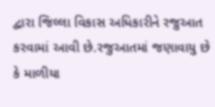દ્વારા જિલ્લા વિકાસ અધિકારીને રજુઆત કરવામાં આવી છે.રજુઆતમાં જણાવાયુ છે કે માળીયા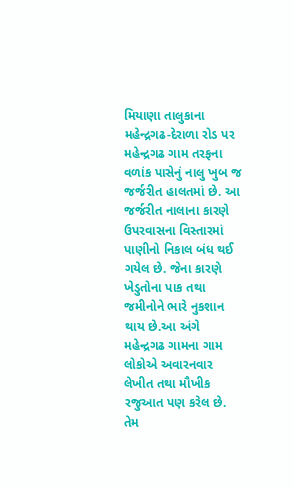મિયાણા તાલુકાના મહેન્દ્રગઢ-દેરાળા રોડ પર મહેન્દ્રગઢ ગામ તરફના વળાંક પાસેનું નાલુ ખુબ જ જર્જરીત હાલતમાં છે. આ જર્જરીત નાલાના કારણે ઉપરવાસના વિસ્તારમાં પાણીનો નિકાલ બંધ થઈ ગયેલ છે. જેના કારણે ખેડુતોના પાક તથા જમીનોને ભારે નુકશાન થાય છે.આ અંગે મહેન્દ્રગઢ ગામના ગામ લોકોએ અવારનવાર લેખીત તથા મૌખીક રજુઆત પણ કરેલ છે. તેમ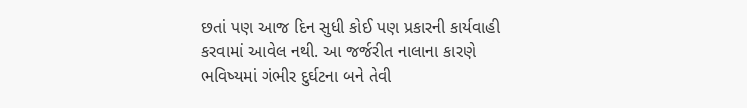છતાં પણ આજ દિન સુધી કોઈ પણ પ્રકારની કાર્યવાહી કરવામાં આવેલ નથી. આ જર્જરીત નાલાના કારણે ભવિષ્યમાં ગંભીર દુર્ઘટના બને તેવી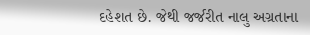દહેશત છે. જેથી જર્જરીત નાલુ અગ્રતાના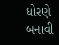ધોરણે બનાવી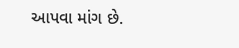આપવા માંગ છે.